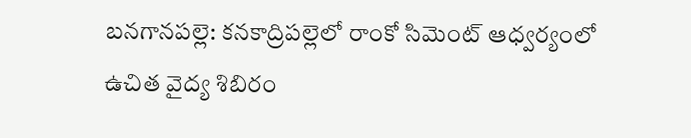బనగానపల్లె: కనకాద్రిపల్లెలో రాంకో సిమెంట్ ఆధ్వర్యంలో ఉచిత వైద్య శిబిరం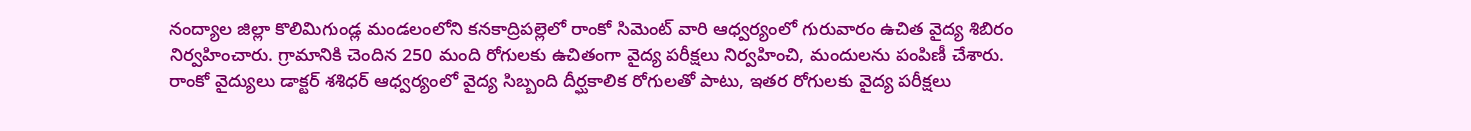నంద్యాల జిల్లా కొలిమిగుండ్ల మండలంలోని కనకాద్రిపల్లెలో రాంకో సిమెంట్ వారి ఆధ్వర్యంలో గురువారం ఉచిత వైద్య శిబిరం నిర్వహించారు. గ్రామానికి చెందిన 250 మంది రోగులకు ఉచితంగా వైద్య పరీక్షలు నిర్వహించి, మందులను పంపిణీ చేశారు. రాంకో వైద్యులు డాక్టర్ శశిధర్ ఆధ్వర్యంలో వైద్య సిబ్బంది దీర్ఘకాలిక రోగులతో పాటు, ఇతర రోగులకు వైద్య పరీక్షలు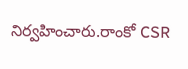నిర్వహించారు.రాంకో CSR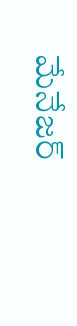మేనేజర్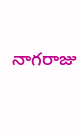నాగరాజు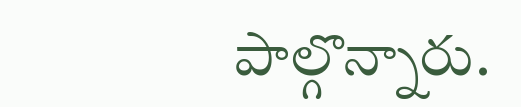పాల్గొన్నారు.